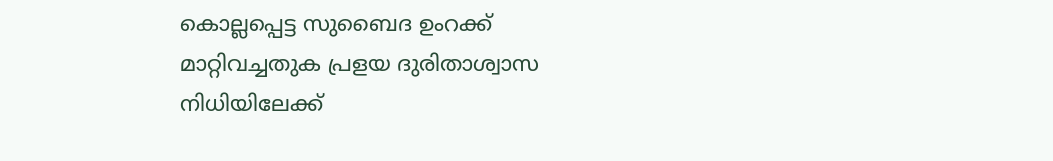കൊല്ലപ്പെട്ട സുബൈദ ഉംറക്ക് മാറ്റിവച്ചതുക പ്രളയ ദുരിതാശ്വാസ നിധിയിലേക്ക്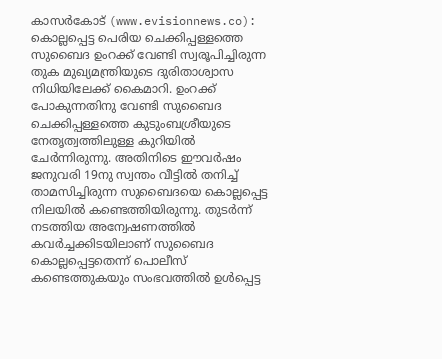കാസര്‍കോട് (www.evisionnews.co): കൊല്ലപ്പെട്ട പെരിയ ചെക്കിപ്പള്ളത്തെ സുബൈദ ഉംറക്ക് വേണ്ടി സ്വരൂപിച്ചിരുന്ന തുക മുഖ്യമന്ത്രിയുടെ ദുരിതാശ്വാസ നിധിയിലേക്ക് കൈമാറി. ഉംറക്ക് പോകുന്നതിനു വേണ്ടി സുബൈദ ചെക്കിപ്പള്ളത്തെ കുടുംബശ്രീയുടെ നേതൃത്വത്തിലുള്ള കുറിയില്‍ ചേര്‍ന്നിരുന്നു. അതിനിടെ ഈവര്‍ഷം ജനുവരി 19നു സ്വന്തം വീട്ടില്‍ തനിച്ച് താമസിച്ചിരുന്ന സുബൈദയെ കൊല്ലപ്പെട്ട നിലയില്‍ കണ്ടെത്തിയിരുന്നു. തുടര്‍ന്ന് നടത്തിയ അന്വേഷണത്തില്‍ കവര്‍ച്ചക്കിടയിലാണ് സുബൈദ കൊല്ലപ്പെട്ടതെന്ന് പൊലീസ് കണ്ടെത്തുകയും സംഭവത്തില്‍ ഉള്‍പ്പെട്ട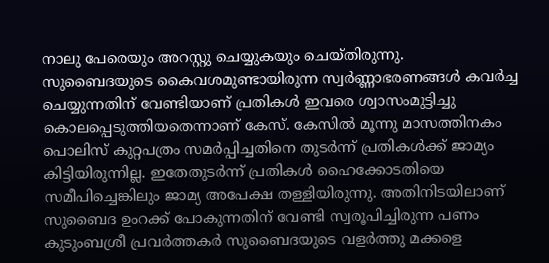നാലു പേരെയും അറസ്റ്റു ചെയ്യുകയും ചെയ്തിരുന്നു.
സുബൈദയുടെ കൈവശമുണ്ടായിരുന്ന സ്വര്‍ണ്ണാഭരണങ്ങള്‍ കവര്‍ച്ച ചെയ്യുന്നതിന് വേണ്ടിയാണ് പ്രതികള്‍ ഇവരെ ശ്വാസംമുട്ടിച്ചു കൊലപ്പെടുത്തിയതെന്നാണ് കേസ്. കേസില്‍ മൂന്നു മാസത്തിനകം പൊലിസ് കുറ്റപത്രം സമര്‍പ്പിച്ചതിനെ തുടര്‍ന്ന് പ്രതികള്‍ക്ക് ജാമ്യം കിട്ടിയിരുന്നില്ല. ഇതേതുടര്‍ന്ന് പ്രതികള്‍ ഹൈക്കോടതിയെ സമീപിച്ചെങ്കിലും ജാമ്യ അപേക്ഷ തള്ളിയിരുന്നു. അതിനിടയിലാണ് സുബൈദ ഉംറക്ക് പോകുന്നതിന് വേണ്ടി സ്വരൂപിച്ചിരുന്ന പണം കുടുംബശ്രീ പ്രവര്‍ത്തകര്‍ സുബൈദയുടെ വളര്‍ത്തു മക്കളെ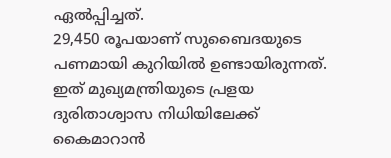ഏല്‍പ്പിച്ചത്.
29,450 രൂപയാണ് സുബൈദയുടെ പണമായി കുറിയില്‍ ഉണ്ടായിരുന്നത്. ഇത് മുഖ്യമന്ത്രിയുടെ പ്രളയ ദുരിതാശ്വാസ നിധിയിലേക്ക് കൈമാറാന്‍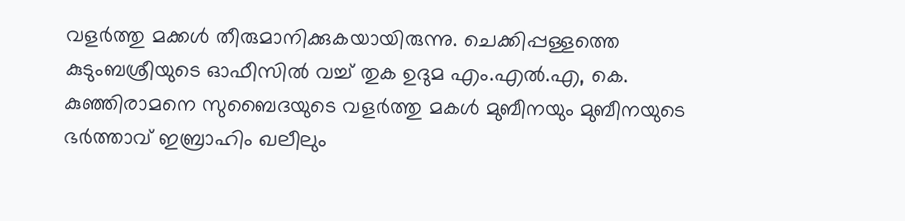വളര്‍ത്തു മക്കള്‍ തീരുമാനിക്കുകയായിരുന്നു. ചെക്കിപ്പള്ളത്തെ കുടുംബശ്രീയുടെ ഓഫീസില്‍ വച്ച് തുക ഉദുമ എം.എല്‍.എ, കെ. കുഞ്ഞിരാമനെ സുബൈദയുടെ വളര്‍ത്തു മകള്‍ മുബീനയും മുബീനയുടെ ഭര്‍ത്താവ് ഇബ്രാഹിം ഖലീലും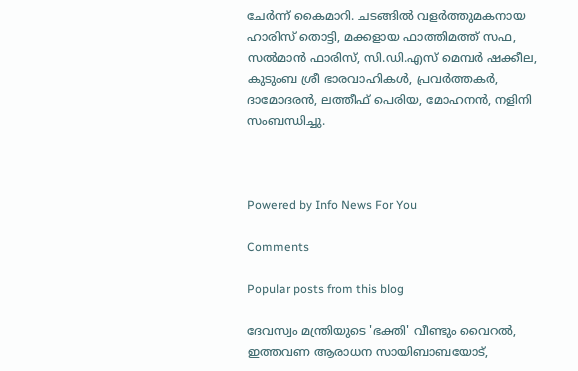ചേര്‍ന്ന് കൈമാറി. ചടങ്ങില്‍ വളര്‍ത്തുമകനായ ഹാരിസ് തൊട്ടി, മക്കളായ ഫാത്തിമത്ത് സഫ, സല്‍മാന്‍ ഫാരിസ്, സി.ഡി.എസ് മെമ്പര്‍ ഷക്കീല, കുടുംബ ശ്രീ ഭാരവാഹികള്‍, പ്രവര്‍ത്തകര്‍, ദാമോദരന്‍, ലത്തീഫ് പെരിയ, മോഹനന്‍, നളിനി സംബന്ധിച്ചു.



Powered by Info News For You

Comments

Popular posts from this blog

ദേവസ്വം മന്ത്രിയുടെ 'ഭക്തി' വീണ്ടും വൈറല്‍, ഇത്തവണ ആരാധന സായിബാബയോട്,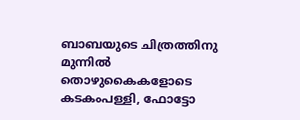ബാബയുടെ ചിത്രത്തിനു മുന്നില്‍ തൊഴുകൈകളോടെ കടകംപള്ളി, ഫോട്ടോ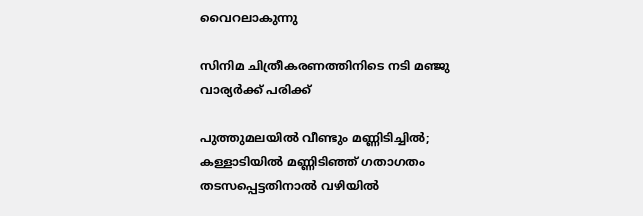വൈറലാകുന്നു

സിനിമ ചിത്രീകരണത്തിനിടെ നടി മഞ്ജു വാര്യര്‍ക്ക് പരിക്ക്

പുത്തുമലയില്‍ വീണ്ടും മണ്ണിടിച്ചില്‍; കള്ളാടിയില്‍ മണ്ണിടിഞ്ഞ് ഗതാഗതം തടസപ്പെട്ടതിനാല്‍ വഴിയില്‍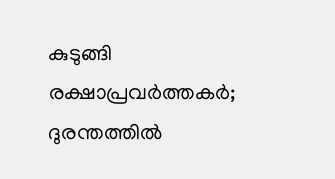കുടുങ്ങി രക്ഷാപ്രവര്‍ത്തകര്‍; ദുരന്തത്തില്‍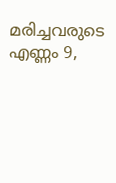മരിച്ചവരുടെ എണ്ണം 9,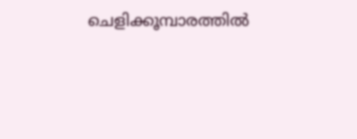ചെളിക്കൂമ്പാരത്തില്‍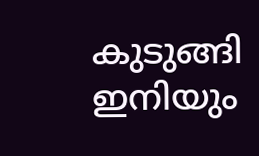കുടുങ്ങി ഇനിയും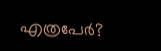എത്രപേര്‍?